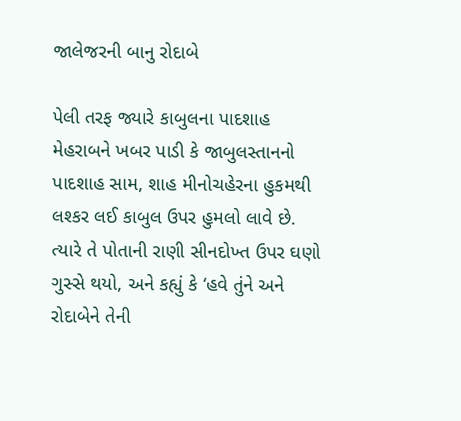જાલેજરની બાનુ રોદાબે

પેલી તરફ જ્યારે કાબુલના પાદશાહ મેહરાબને ખબર પાડી કે જાબુલસ્તાનનો પાદશાહ સામ, શાહ મીનોચહેરના હુકમથી લશ્કર લઈ કાબુલ ઉપર હુમલો લાવે છે. ત્યારે તે પોતાની રાણી સીનદોખ્ત ઉપર ઘણો ગુસ્સે થયો, અને કહ્યું કે ‘હવે તુંને અને રોદાબેને તેની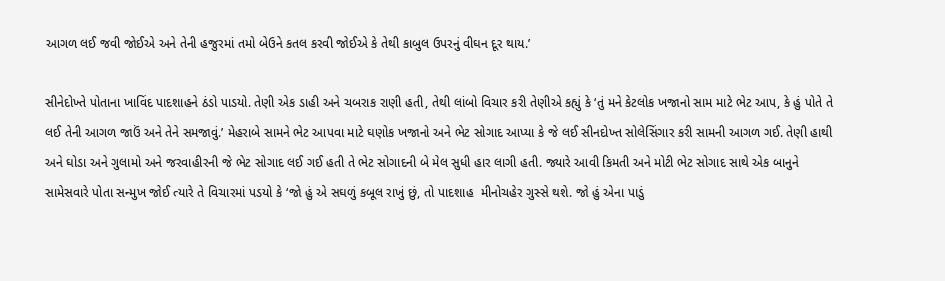આગળ લઈ જવી જોઈએ અને તેની હજુરમાં તમો બેઉને કતલ કરવી જોઈએ કે તેથી કાબુલ ઉપરનું વીઘન દૂર થાય.’

સીનેદોખ્તે પોતાના ખાવિંદ પાદશાહને ઠંડો પાડયો. તેણી એક ડાહી અને ચબરાક રાણી હતી, તેથી લાંબો વિચાર કરી તેણીએ કહ્યું કે ‘તું મને કેટલોક ખજાનો સામ માટે ભેટ આપ, કે હું પોતે તે લઈ તેની આગળ જાઉં અને તેને સમજાવું.’ મેહરાબે સામને ભેટ આપવા માટે ઘણોક ખજાનો અને ભેટ સોગાદ આપ્યા કે જે લઈ સીનદોખ્ત સોલેસિંગાર કરી સામની આગળ ગઈ. તેણી હાથી અને ઘોડા અને ગુલામો અને જરવાહીરની જે ભેટ સોગાદ લઈ ગઈ હતી તે ભેટ સોગાદની બે મેલ સુધી હાર લાગી હતી. જ્યારે આવી કિમતી અને મોટી ભેટ સોગાદ સાથે એક બાનુને સામેસવારે પોતા સન્મુખ જોઈ ત્યારે તે વિચારમાં પડયો કે ‘જો હું એ સઘળું કબૂલ રાખું છું, તો પાદશાહ  મીનોચહેર ગુસ્સે થશે. જો હું એના પાડું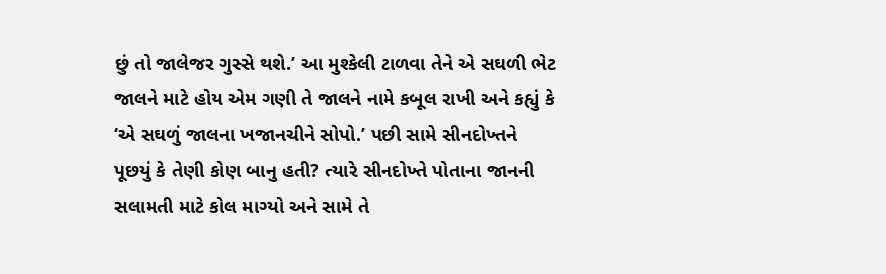છું તો જાલેજર ગુસ્સે થશે.’ આ મુશ્કેલી ટાળવા તેને એ સઘળી ભેટ જાલને માટે હોય એમ ગણી તે જાલને નામે કબૂલ રાખી અને કહ્યું કે ‘એ સઘળું જાલના ખજાનચીને સોપો.’ પછી સામે સીનદોખ્તને પૂછયું કે તેણી કોણ બાનુ હતી? ત્યારે સીનદોખ્તે પોતાના જાનની સલામતી માટે કોલ માગ્યો અને સામે તે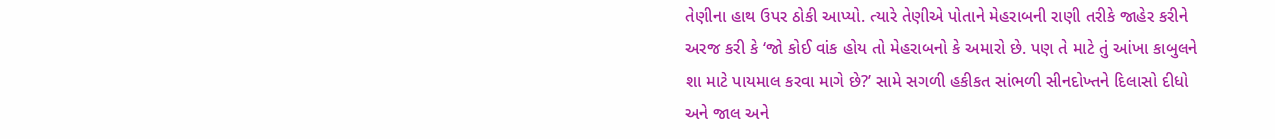તેણીના હાથ ઉપર ઠોકી આપ્યો. ત્યારે તેણીએ પોતાને મેહરાબની રાણી તરીકે જાહેર કરીને અરજ કરી કે ‘જો કોઈ વાંક હોય તો મેહરાબનો કે અમારો છે. પણ તે માટે તું આંખા કાબુલને શા માટે પાયમાલ કરવા માગે છે?’ સામે સગળી હકીકત સાંભળી સીનદોખ્તને દિલાસો દીધો અને જાલ અને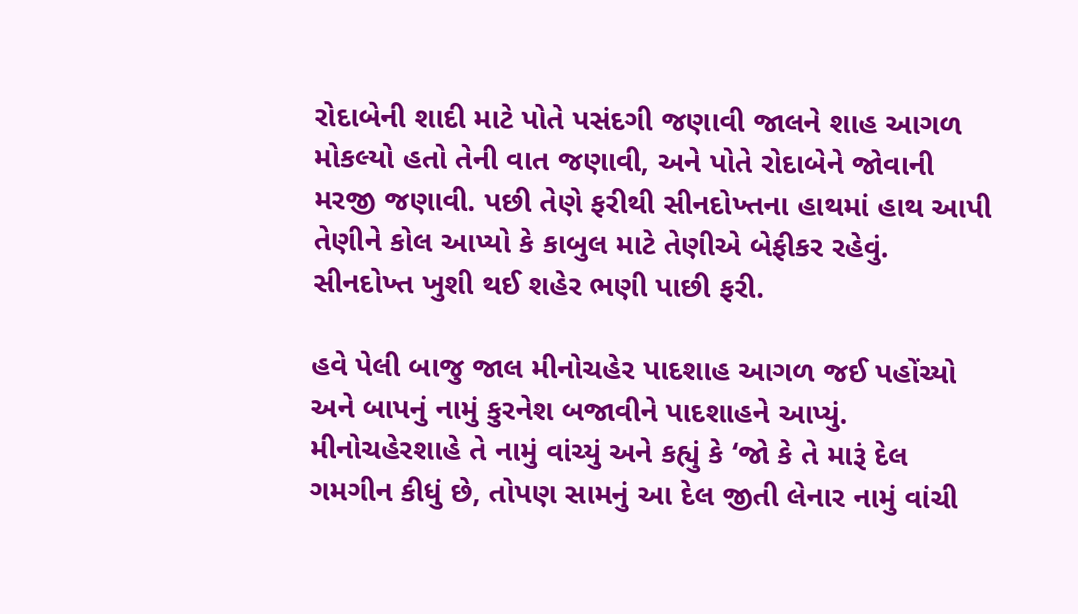રોદાબેની શાદી માટે પોતે પસંદગી જણાવી જાલને શાહ આગળ મોકલ્યો હતો તેની વાત જણાવી, અને પોતે રોદાબેને જોવાની મરજી જણાવી. પછી તેણે ફરીથી સીનદોખ્તના હાથમાં હાથ આપી તેણીને કોલ આપ્યો કે કાબુલ માટે તેણીએ બેફીકર રહેવું. સીનદોખ્ત ખુશી થઈ શહેર ભણી પાછી ફરી.

હવે પેલી બાજુ જાલ મીનોચહેર પાદશાહ આગળ જઈ પહોંચ્યો અને બાપનું નામું કુરનેશ બજાવીને પાદશાહને આપ્યું. મીનોચહેરશાહે તે નામું વાંચ્યું અને કહ્યું કે ‘જો કે તે મારૂં દેલ ગમગીન કીધું છે, તોપણ સામનું આ દેલ જીતી લેનાર નામું વાંચી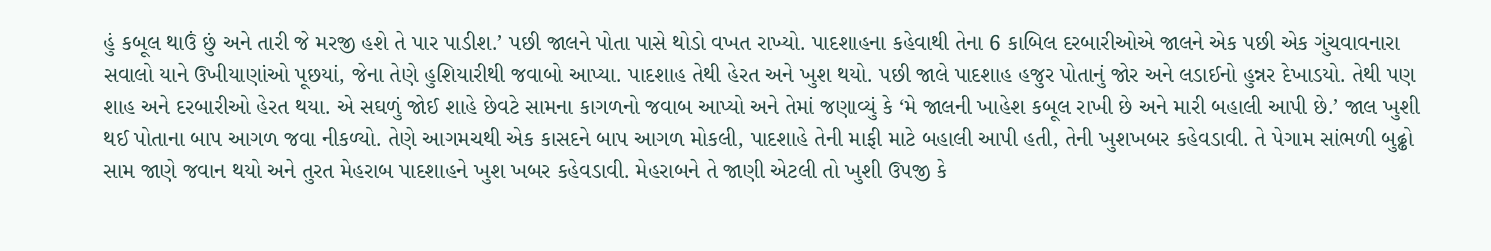હું કબૂલ થાઉં છું અને તારી જે મરજી હશે તે પાર પાડીશ.’ પછી જાલને પોતા પાસે થોડો વખત રાખ્યો. પાદશાહના કહેવાથી તેના 6 કાબિલ દરબારીઓએ જાલને એક પછી એક ગુંચવાવનારા સવાલો યાને ઉખીયાણાંઓ પૂછયાં, જેના તેણે હુશિયારીથી જવાબો આપ્યા. પાદશાહ તેથી હેરત અને ખુશ થયો. પછી જાલે પાદશાહ હજુર પોતાનું જોર અને લડાઈનો હુન્નર દેખાડયો. તેથી પણ શાહ અને દરબારીઓ હેરત થયા. એ સઘળું જોઈ શાહે છેવટે સામના કાગળનો જવાબ આપ્યો અને તેમાં જણાવ્યું કે ‘મે જાલની ખાહેશ કબૂલ રાખી છે અને મારી બહાલી આપી છે.’ જાલ ખુશી થઈ પોતાના બાપ આગળ જવા નીકળ્યો. તેણે આગમચથી એક કાસદને બાપ આગળ મોકલી, પાદશાહે તેની માફી માટે બહાલી આપી હતી, તેની ખુશખબર કહેવડાવી. તે પેગામ સાંભળી બુઢ્ઢો સામ જાણે જવાન થયો અને તુરત મેહરાબ પાદશાહને ખુશ ખબર કહેવડાવી. મેહરાબને તે જાણી એટલી તો ખુશી ઉપજી કે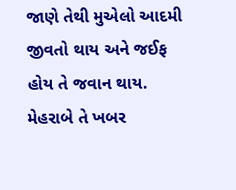જાણે તેથી મુએલો આદમી જીવતો થાય અને જઈફ હોય તે જવાન થાય. મેહરાબે તે ખબર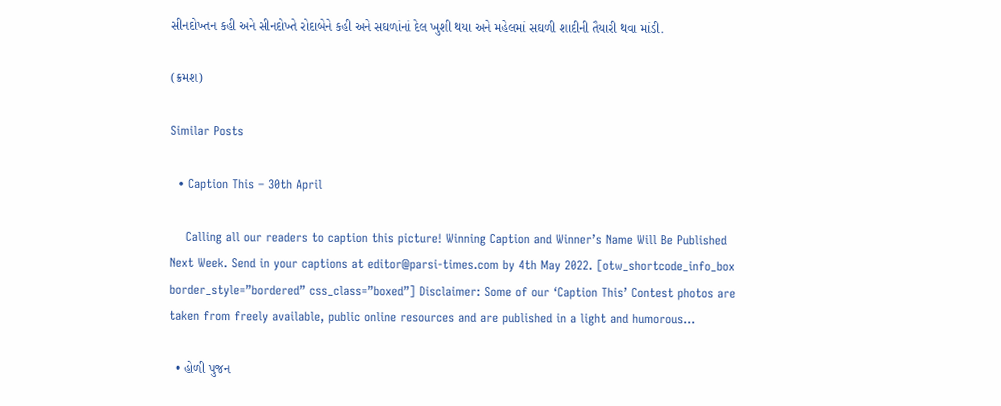સીનદોખ્તન કહી અને સીનદોખ્તે રોદાબેને કહી અને સઘળાંનાં દેલ ખુશી થયા અને મહેલમાં સઘળી શાદીની તૈયારી થવા માંડી.

(ક્રમશ)

Similar Posts

  • Caption This – 30th April

    Calling all our readers to caption this picture! Winning Caption and Winner’s Name Will Be Published Next Week. Send in your captions at editor@parsi-times.com by 4th May 2022. [otw_shortcode_info_box border_style=”bordered” css_class=”boxed”] Disclaimer: Some of our ‘Caption This’ Contest photos are taken from freely available, public online resources and are published in a light and humorous…

  • હોળી પુજન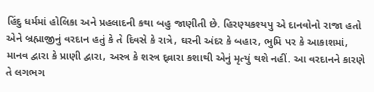હિંદુ ધર્મમાં હોલિકા અને પ્રહલાદની કથા બહુ જાણીતી છે. હિરણ્યકશ્યપુ એ દાનવોનો રાજા હતો એને બ્રહ્માજીનું વરદાન હતું કે તે દિવસે કે રાત્રે, ઘરની અંદર કે બહાર, ભુમિ પર કે આકાશમાં, માનવ દ્વારા કે પ્રાણી દ્વારા, અસ્ત્ર કે શસ્ત્ર દ્વ્રારા કશાથી એનું મૃત્યું થશે નહીં. આ વરદાનને કારણે તે લગભગ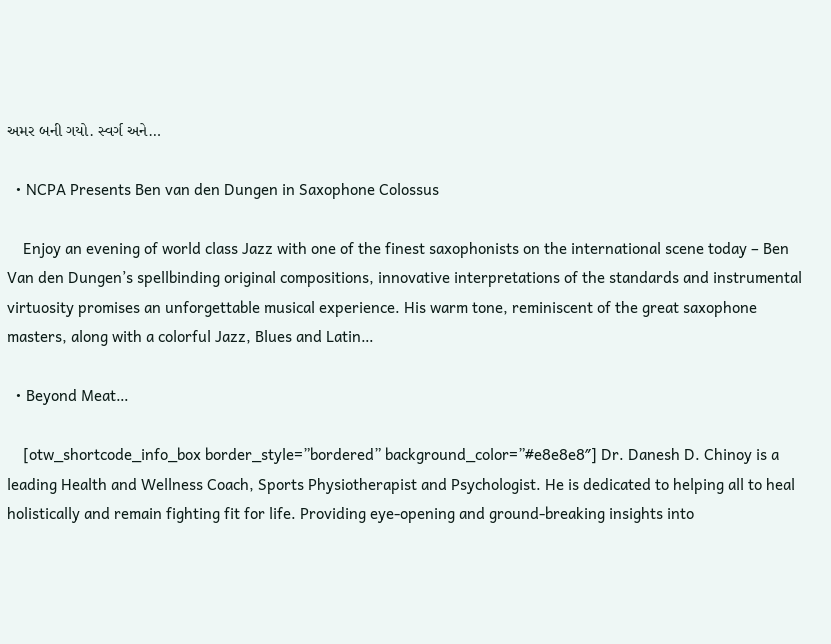અમર બની ગયો. સ્વર્ગ અને…

  • NCPA Presents Ben van den Dungen in Saxophone Colossus

    Enjoy an evening of world class Jazz with one of the finest saxophonists on the international scene today – Ben Van den Dungen’s spellbinding original compositions, innovative interpretations of the standards and instrumental virtuosity promises an unforgettable musical experience. His warm tone, reminiscent of the great saxophone masters, along with a colorful Jazz, Blues and Latin…

  • Beyond Meat…

    [otw_shortcode_info_box border_style=”bordered” background_color=”#e8e8e8″] Dr. Danesh D. Chinoy is a leading Health and Wellness Coach, Sports Physiotherapist and Psychologist. He is dedicated to helping all to heal holistically and remain fighting fit for life. Providing eye-opening and ground-breaking insights into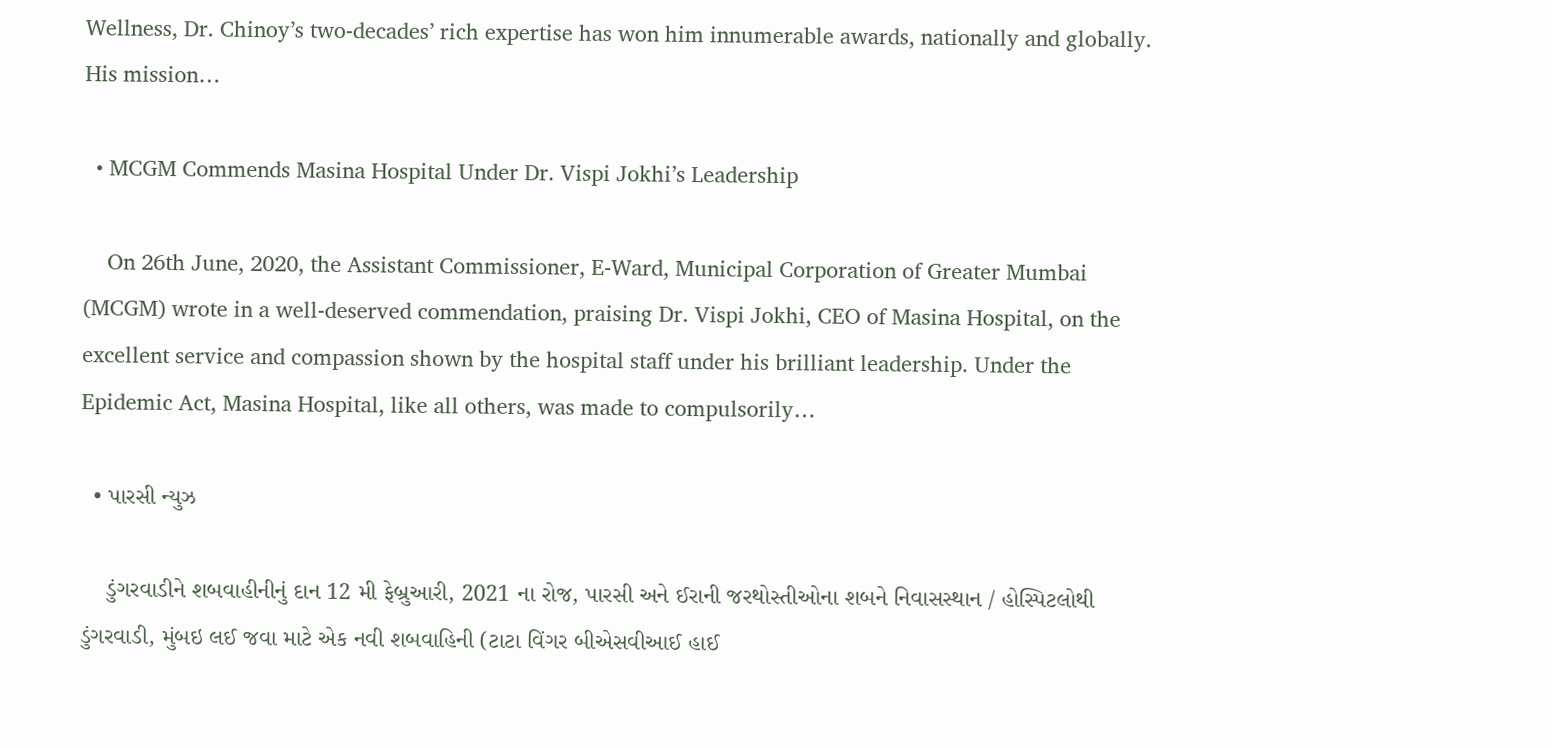Wellness, Dr. Chinoy’s two-decades’ rich expertise has won him innumerable awards, nationally and globally. His mission…

  • MCGM Commends Masina Hospital Under Dr. Vispi Jokhi’s Leadership

    On 26th June, 2020, the Assistant Commissioner, E-Ward, Municipal Corporation of Greater Mumbai (MCGM) wrote in a well-deserved commendation, praising Dr. Vispi Jokhi, CEO of Masina Hospital, on the excellent service and compassion shown by the hospital staff under his brilliant leadership. Under the Epidemic Act, Masina Hospital, like all others, was made to compulsorily…

  • પારસી ન્યુઝ

    ડુંગરવાડીને શબવાહીનીનું દાન 12 મી ફેબ્રુઆરી, 2021 ના રોજ, પારસી અને ઈરાની જરથોસ્તીઓના શબને નિવાસસ્થાન / હોસ્પિટલોથી ડુંગરવાડી, મુંબઇ લઈ જવા માટે એક નવી શબવાહિની (ટાટા વિંગર બીએસવીઆઈ હાઈ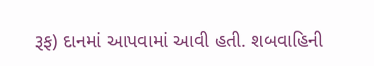રૂફ) દાનમાં આપવામાં આવી હતી. શબવાહિની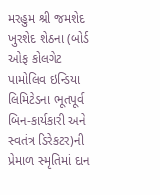મરહુમ શ્રી જમશેદ ખુરશેદ શેઠના (બોર્ડ ઓફ કોલગેટ પામોલિવ ઇન્ડિયા લિમિટેડના ભૂતપૂર્વ બિન-કાર્યકારી અને સ્વતંત્ર ડિરેકટર)ની પ્રેમાળ સ્મૃતિમાં દાન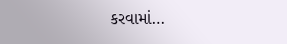કરવામાં…